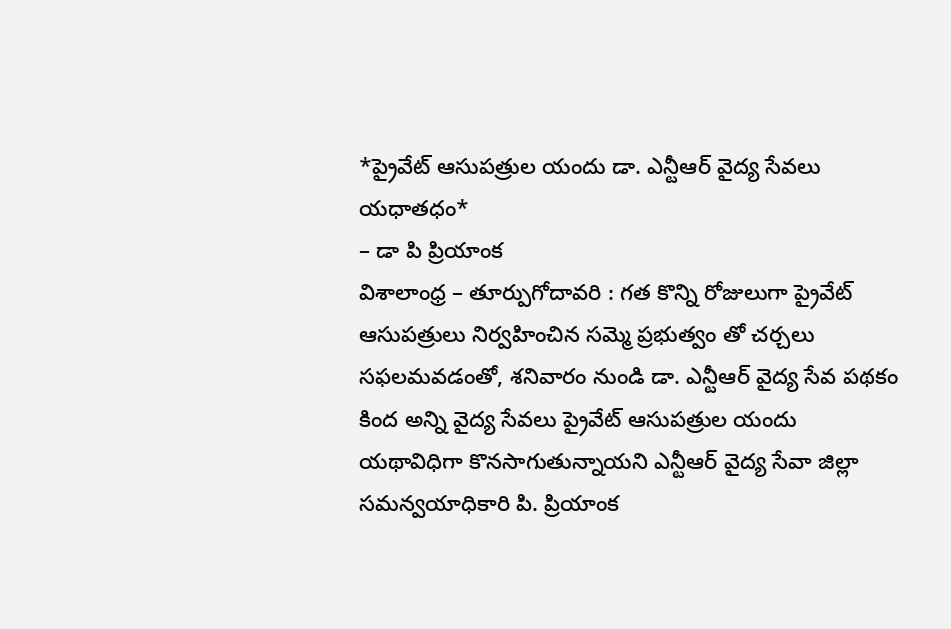*ప్రైవేట్ ఆసుపత్రుల యందు డా. ఎన్టీఆర్ వైద్య సేవలు యధాతధం*
– డా పి ప్రియాంక
విశాలాంధ్ర – తూర్పుగోదావరి : గత కొన్ని రోజులుగా ప్రైవేట్ ఆసుపత్రులు నిర్వహించిన సమ్మె ప్రభుత్వం తో చర్చలు సఫలమవడంతో, శనివారం నుండి డా. ఎన్టీఆర్ వైద్య సేవ పథకం కింద అన్ని వైద్య సేవలు ప్రైవేట్ ఆసుపత్రుల యందు యథావిధిగా కొనసాగుతున్నాయని ఎన్టీఆర్ వైద్య సేవా జిల్లా సమన్వయాధికారి పి. ప్రియాంక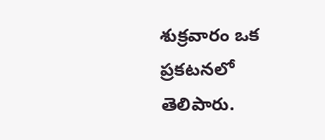శుక్రవారం ఒక ప్రకటనలో తెలిపారు.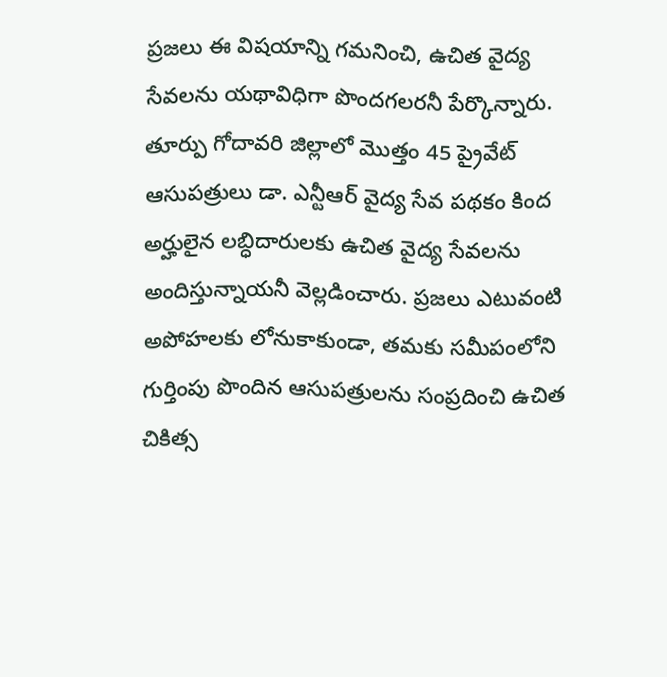ప్రజలు ఈ విషయాన్ని గమనించి, ఉచిత వైద్య సేవలను యథావిధిగా పొందగలరనీ పేర్కొన్నారు. తూర్పు గోదావరి జిల్లాలో మొత్తం 45 ప్రైవేట్ ఆసుపత్రులు డా. ఎన్టీఆర్ వైద్య సేవ పథకం కింద అర్హులైన లబ్ధిదారులకు ఉచిత వైద్య సేవలను అందిస్తున్నాయనీ వెల్లడించారు. ప్రజలు ఎటువంటి అపోహలకు లోనుకాకుండా, తమకు సమీపంలోని గుర్తింపు పొందిన ఆసుపత్రులను సంప్రదించి ఉచిత చికిత్స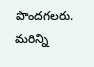పొందగలరు. మరిన్ని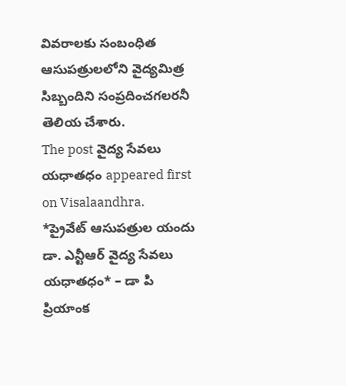వివరాలకు సంబంధిత ఆసుపత్రులలోని వైద్యమిత్ర సిబ్బందిని సంప్రదించగలరనీ తెలియ చేశారు.
The post వైద్య సేవలు యధాతధం appeared first on Visalaandhra.
*ప్రైవేట్ ఆసుపత్రుల యందు డా. ఎన్టీఆర్ వైద్య సేవలు యధాతధం* – డా పి ప్రియాంక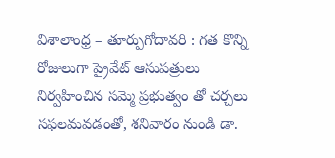విశాలాంధ్ర – తూర్పుగోదావరి : గత కొన్ని రోజులుగా ప్రైవేట్ ఆసుపత్రులు నిర్వహించిన సమ్మె ప్రభుత్వం తో చర్చలు సఫలమవడంతో, శనివారం నుండి డా.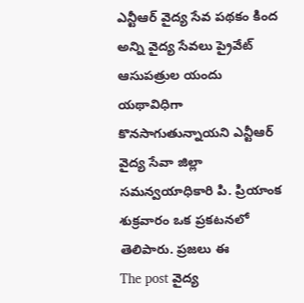ఎన్టీఆర్ వైద్య సేవ పథకం కింద అన్ని వైద్య సేవలు ప్రైవేట్ ఆసుపత్రుల యందు యథావిధిగా కొనసాగుతున్నాయని ఎన్టీఆర్ వైద్య సేవా జిల్లా సమన్వయాధికారి పి. ప్రియాంక శుక్రవారం ఒక ప్రకటనలో తెలిపారు. ప్రజలు ఈ
The post వైద్య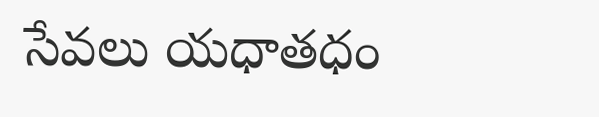సేవలు యధాతధం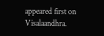appeared first on Visalaandhra.